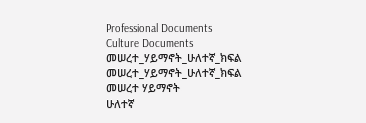Professional Documents
Culture Documents
መሠረተ_ሃይማኖት_ሁለተኛ_ክፍል
መሠረተ_ሃይማኖት_ሁለተኛ_ክፍል
መሠረተ ሃይማኖት
ሁለተኛ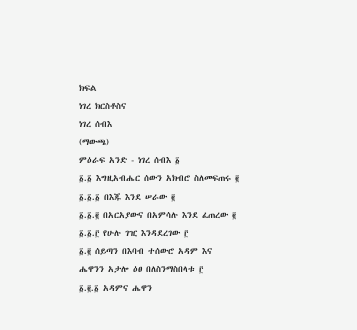ክፍል
ነገረ ክርስቶስና
ነገረ ሰብእ
(ማውጫ)
ምዕራፍ አንድ - ነገረ ሰብእ ፩
፩.፩ እግዚአብሔር ሰውን አክብሮ ስለመፍጠሩ ፪
፩.፩.፩ በእጁ እንደ ሠራው ፪
፩.፩.፪ በአርአያውና በአምሳሉ እንደ ፈጠረው ፪
፩.፩.፫ የሁሉ ገዢ እንዳደረገው ፫
፩.፪ ሰይጣን በእባብ ተሰውሮ አዳም እና
ሔዋንን አታሎ ዕፀ በለስንማስበላቱ ፫
፩.፪.፩ አዳምና ሔዋን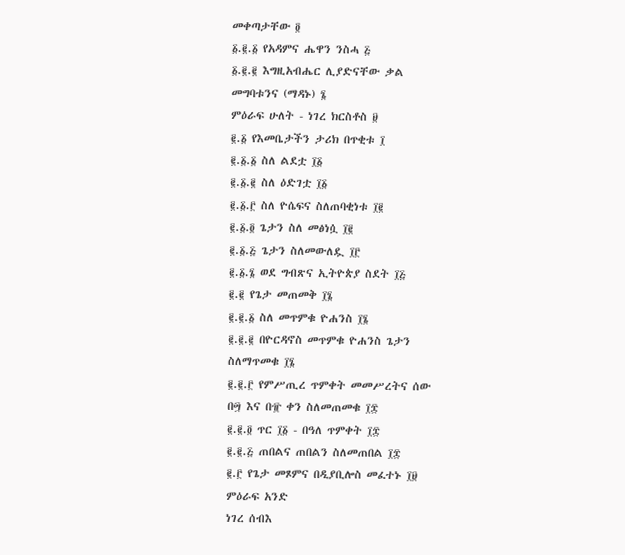መቀጣታቸው ፬
፩.፪.፩ የአዳምና ሔዋን ንስሓ ፭
፩.፪.፪ እግዚአብሔር ሊያድናቸው ቃል
መግባቱንና (ማዳኑ) ፮
ምዕራፍ ሁለት - ነገረ ክርስቶስ ፱
፪.፩ የእመቤታችን ታሪክ በጥቂቱ ፲
፪.፩.፩ ስለ ልደቷ ፲፩
፪.፩.፪ ስለ ዕድገቷ ፲፩
፪.፩.፫ ስለ ዮሴፍና ስለጠባቂነቱ ፲፪
፪.፩.፬ ጌታን ስለ መፅነሷ ፲፪
፪.፩.፭ ጌታን ስለመውለዷ ፲፫
፪.፩.፮ ወደ ግብጽና ኢትዮጵያ ስደት ፲፭
፪.፪ የጌታ መጠመቅ ፲፮
፪.፪.፩ ስለ መጥምቁ ዮሐንስ ፲፮
፪.፪.፪ በዮርዳኖስ መጥምቁ ዮሐንስ ጌታን
ስለማጥመቁ ፲፮
፪.፪.፫ የምሥጢረ ጥምቀት መመሥረትና ሰው
በ፵ እና በ፹ ቀን ስለመጠመቁ ፲፰
፪.፪.፬ ጥር ፲፩ - በዓለ ጥምቀት ፲፰
፪.፪.፭ ጠበልና ጠበልን ስለመጠበል ፲፰
፪.፫ የጌታ መጾምና በዲያቢሎስ መፈተኑ ፲፱
ምዕራፍ አንድ
ነገረ ሰብእ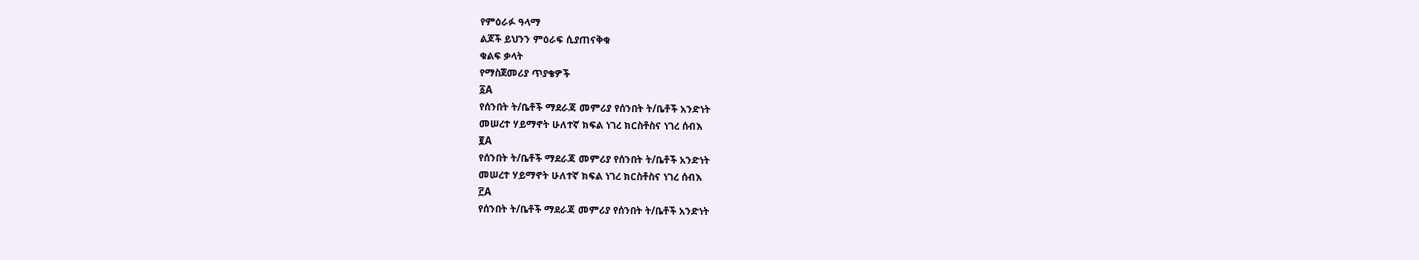የምዕራፉ ዓላማ
ልጆች ይህንን ምዕራፍ ሲያጠናቅቁ
ቁልፍ ቃላት
የማስጀመሪያ ጥያቄዎች
፩A
የሰንበት ት/ቤቶች ማደራጃ መምሪያ የሰንበት ት/ቤቶች አንድነት
መሠረተ ሃይማኖት ሁለተኛ ክፍል ነገረ ክርስቶስና ነገረ ሰብእ
፪A
የሰንበት ት/ቤቶች ማደራጃ መምሪያ የሰንበት ት/ቤቶች አንድነት
መሠረተ ሃይማኖት ሁለተኛ ክፍል ነገረ ክርስቶስና ነገረ ሰብእ
፫A
የሰንበት ት/ቤቶች ማደራጃ መምሪያ የሰንበት ት/ቤቶች አንድነት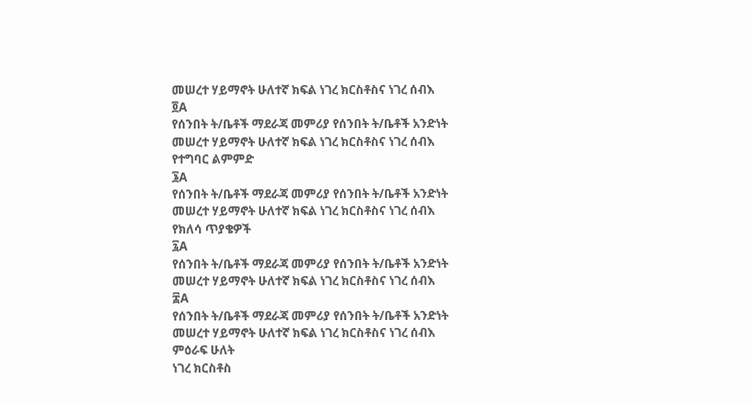መሠረተ ሃይማኖት ሁለተኛ ክፍል ነገረ ክርስቶስና ነገረ ሰብእ
፬A
የሰንበት ት/ቤቶች ማደራጃ መምሪያ የሰንበት ት/ቤቶች አንድነት
መሠረተ ሃይማኖት ሁለተኛ ክፍል ነገረ ክርስቶስና ነገረ ሰብእ
የተግባር ልምምድ
፮A
የሰንበት ት/ቤቶች ማደራጃ መምሪያ የሰንበት ት/ቤቶች አንድነት
መሠረተ ሃይማኖት ሁለተኛ ክፍል ነገረ ክርስቶስና ነገረ ሰብእ
የክለሳ ጥያቄዎች
፯A
የሰንበት ት/ቤቶች ማደራጃ መምሪያ የሰንበት ት/ቤቶች አንድነት
መሠረተ ሃይማኖት ሁለተኛ ክፍል ነገረ ክርስቶስና ነገረ ሰብእ
፰A
የሰንበት ት/ቤቶች ማደራጃ መምሪያ የሰንበት ት/ቤቶች አንድነት
መሠረተ ሃይማኖት ሁለተኛ ክፍል ነገረ ክርስቶስና ነገረ ሰብእ
ምዕራፍ ሁለት
ነገረ ክርስቶስ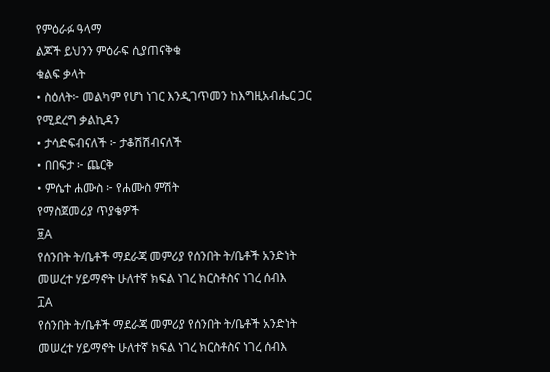የምዕራፉ ዓላማ
ልጆች ይህንን ምዕራፍ ሲያጠናቅቁ
ቁልፍ ቃላት
• ስዕለት፦ መልካም የሆነ ነገር እንዲገጥመን ከእግዚአብሔር ጋር
የሚደረግ ቃልኪዳን
• ታሳድፍብናለች ፦ ታቆሽሽብናለች
• በበፍታ ፦ ጨርቅ
• ምሴተ ሐሙስ ፦ የሐሙስ ምሽት
የማስጀመሪያ ጥያቄዎች
፱A
የሰንበት ት/ቤቶች ማደራጃ መምሪያ የሰንበት ት/ቤቶች አንድነት
መሠረተ ሃይማኖት ሁለተኛ ክፍል ነገረ ክርስቶስና ነገረ ሰብእ
፲A
የሰንበት ት/ቤቶች ማደራጃ መምሪያ የሰንበት ት/ቤቶች አንድነት
መሠረተ ሃይማኖት ሁለተኛ ክፍል ነገረ ክርስቶስና ነገረ ሰብእ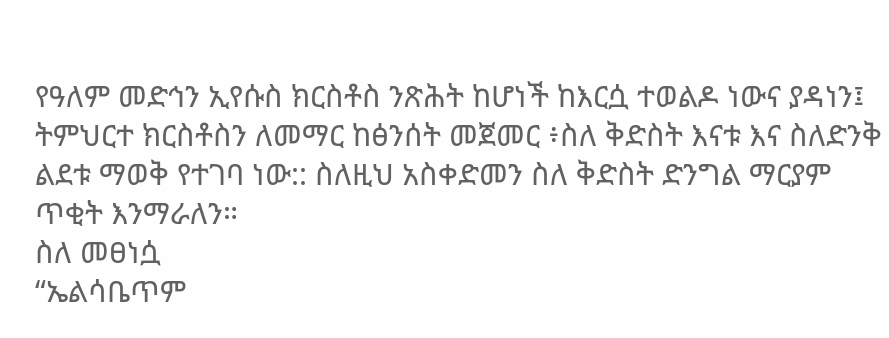የዓለም መድኅን ኢየሱስ ክርስቶስ ንጽሕት ከሆነች ከእርሷ ተወልዶ ነውና ያዳነን፤
ትምህርተ ክርስቶስን ለመማር ከፅንሰት መጀመር ፥ስለ ቅድስት እናቱ እና ስለድንቅ
ልደቱ ማወቅ የተገባ ነው:: ስለዚህ አስቀድመን ስለ ቅድስት ድንግል ማርያም
ጥቂት እንማራለን።
ስለ መፀነሷ
“ኤልሳቤጥም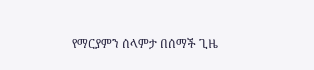የማርያምን ሰላምታ በሰማች ጊዜ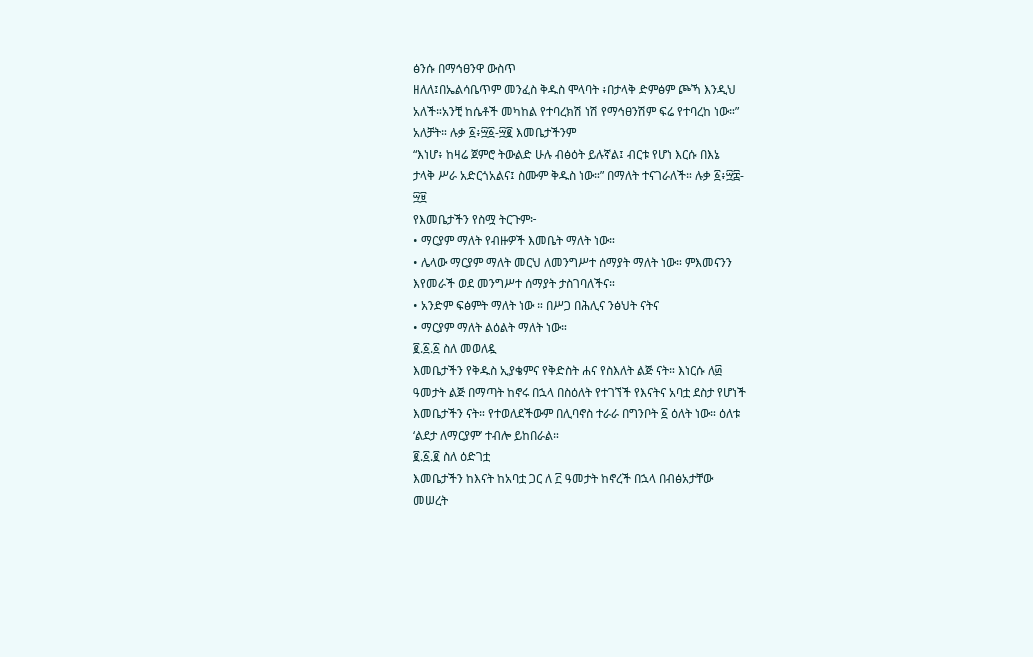ፅንሱ በማኅፀንዋ ውስጥ
ዘለለ፤በኤልሳቤጥም መንፈስ ቅዱስ ሞላባት ፥በታላቅ ድምፅም ጮኻ እንዲህ
አለች።አንቺ ከሴቶች መካከል የተባረክሽ ነሽ የማኅፀንሽም ፍሬ የተባረከ ነው።”
አለቻት። ሉቃ ፩፥፵፩-፵፪ እመቤታችንም
“እነሆ፥ ከዛሬ ጀምሮ ትውልድ ሁሉ ብፅዕት ይሉኛል፤ ብርቱ የሆነ እርሱ በእኔ
ታላቅ ሥራ አድርጎአልና፤ ስሙም ቅዱስ ነው።” በማለት ተናገራለች። ሉቃ ፩፥፵፰-
፵፱
የእመቤታችን የስሟ ትርጉም፦
• ማርያም ማለት የብዙዎች እመቤት ማለት ነው።
• ሌላው ማርያም ማለት መርህ ለመንግሥተ ሰማያት ማለት ነው። ምእመናንን
እየመራች ወደ መንግሥተ ሰማያት ታስገባለችና።
• አንድም ፍፅምት ማለት ነው ። በሥጋ በሕሊና ንፅህት ናትና
• ማርያም ማለት ልዕልት ማለት ነው።
፪.፩.፩ ስለ መወለዷ
እመቤታችን የቅዱስ ኢያቄምና የቅድስት ሐና የስእለት ልጅ ናት። እነርሱ ለ፴
ዓመታት ልጅ በማጣት ከኖሩ በኋላ በስዕለት የተገኘች የእናትና አባቷ ደስታ የሆነች
እመቤታችን ናት። የተወለደችውም በሊባኖስ ተራራ በግንቦት ፩ ዕለት ነው። ዕለቱ
‘ልደታ ለማርያም’ ተብሎ ይከበራል።
፪.፩.፪ ስለ ዕድገቷ
እመቤታችን ከእናት ከአባቷ ጋር ለ ፫ ዓመታት ከኖረች በኋላ በብፅአታቸው
መሠረት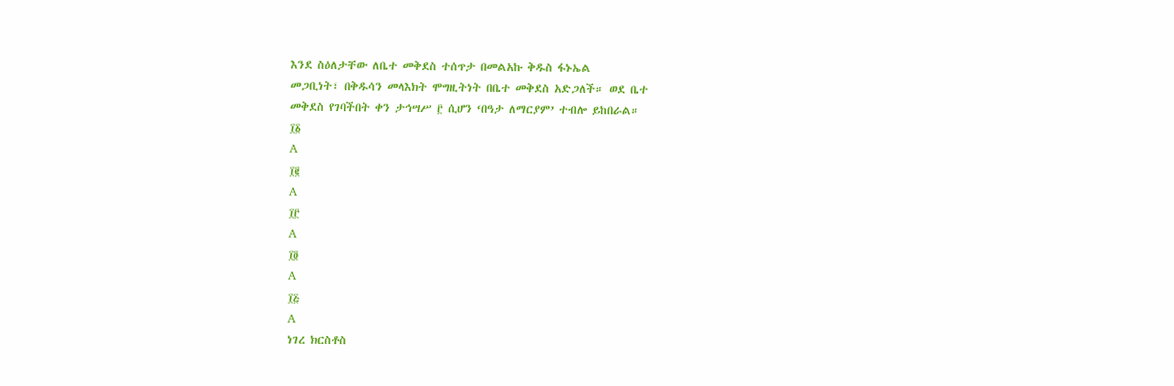እንደ ስዕለታቸው ለቤተ መቅደስ ተሰጥታ በመልአኩ ቅዱስ ፋኑኤል
መጋቢነት፣ በቅዱሳን መላእክት ሞግዚትነት በቤተ መቅደስ አድጋለች። ወደ ቤተ
መቅደስ የገባችበት ቀን ታኅሣሥ ፫ ሲሆን ‘በዓታ ለማርያም’ ተብሎ ይከበራል።
፲፩
A
፲፪
A
፲፫
A
፲፬
A
፲፭
A
ነገረ ክርስቶስ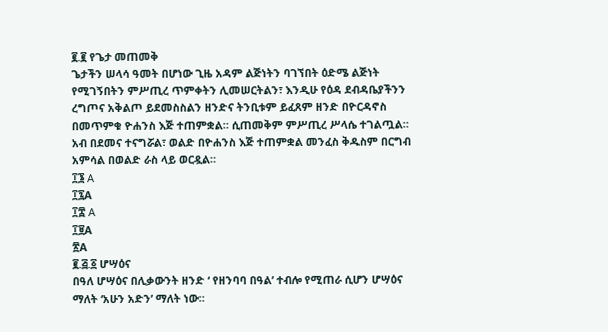፪.፪ የጌታ መጠመቅ
ጌታችን ሠላሳ ዓመት በሆነው ጊዜ አዳም ልጅነትን ባገኘበት ዕድሜ ልጅነት
የሚገኝበትን ምሥጢረ ጥምቀትን ሊመሠርትልን፣ እንዲሁ የዕዳ ደብዳቤያችንን
ረግጦና አቅልጦ ይደመስስልን ዘንድና ትንቢቱም ይፈጸም ዘንድ በዮርዳኖስ
በመጥምቁ ዮሐንስ እጅ ተጠምቋል። ሲጠመቅም ምሥጢረ ሥላሴ ተገልጧል።
አብ በደመና ተናግሯል፣ ወልድ በዮሐንስ እጅ ተጠምቋል መንፈስ ቅዱስም በርግብ
አምሳል በወልድ ራስ ላይ ወርዷል።
፲፮ A
፲፯A
፲፰ A
፲፱A
፳A
፪.፭.፩ ሆሣዕና
በዓለ ሆሣዕና በሊቃውንት ዘንድ ‘ የዘንባባ በዓል’ ተብሎ የሚጠራ ሲሆን ሆሣዕና
ማለት ‘አሁን አድን’ ማለት ነው።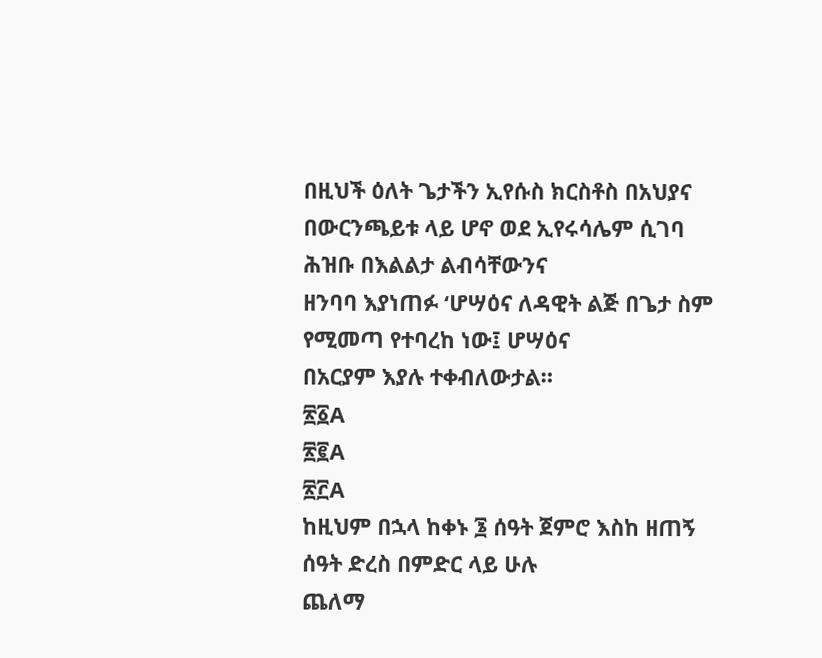በዚህች ዕለት ጌታችን ኢየሱስ ክርስቶስ በአህያና
በውርንጫይቱ ላይ ሆኖ ወደ ኢየሩሳሌም ሲገባ ሕዝቡ በእልልታ ልብሳቸውንና
ዘንባባ እያነጠፉ ‘ሆሣዕና ለዳዊት ልጅ በጌታ ስም የሚመጣ የተባረከ ነው፤ ሆሣዕና
በአርያም እያሉ ተቀብለውታል።
፳፩A
፳፪A
፳፫A
ከዚህም በኋላ ከቀኑ ፮ ሰዓት ጀምሮ እስከ ዘጠኝ ሰዓት ድረስ በምድር ላይ ሁሉ
ጨለማ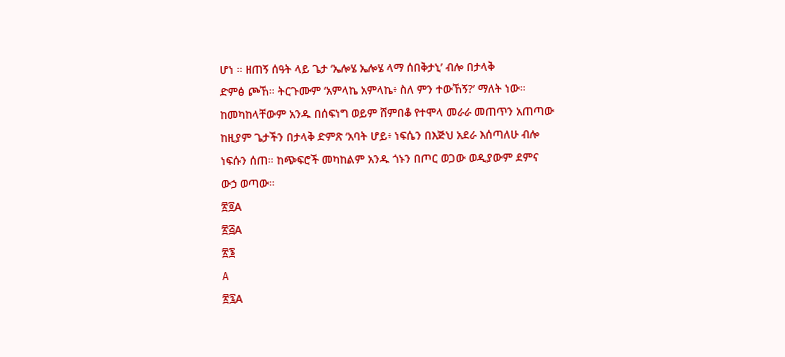ሆነ ። ዘጠኝ ሰዓት ላይ ጌታ ‘ኤሎሄ ኤሎሄ ላማ ሰበቅታኒ’ ብሎ በታላቅ
ድምፅ ጮኸ። ትርጉሙም ‘አምላኬ አምላኬ፥ ስለ ምን ተውኸኝ?’ ማለት ነው።
ከመካከላቸውም አንዱ በሰፍነግ ወይም ሸምበቆ የተሞላ መራራ መጠጥን አጠጣው
ከዚያም ጌታችን በታላቅ ድምጽ ‘አባት ሆይ፥ ነፍሴን በእጅህ አደራ እሰጣለሁ ብሎ
ነፍሱን ሰጠ። ከጭፍሮች መካከልም አንዱ ጎኑን በጦር ወጋው ወዲያውም ደምና
ውኃ ወጣው።
፳፬A
፳፭A
፳፮
A
፳፯A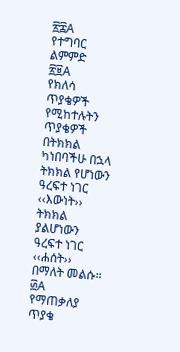፳፰A
የተግባር ልምምድ
፳፱A
የክለሳ ጥያቄዎች
የሚከተሉትን ጥያቄዎች በትክክል ካነበባችሁ በኋላ ትክክል የሆነውን
ዓረፍተ ነገር ‹‹እውነት›› ትክክል ያልሆነውን ዓረፍተ ነገር ‹‹ሐሰት››
በማለት መልሱ።
፴A
የማጠቃለያ ጥያቄ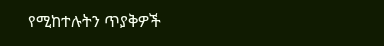የሚከተሉትን ጥያቅዎች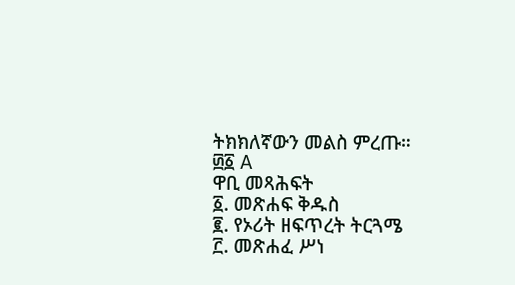ትክክለኛውን መልስ ምረጡ።
፴፩ A
ዋቢ መጻሕፍት
፩. መጽሐፍ ቅዱስ
፪. የኦሪት ዘፍጥረት ትርጓሜ
፫. መጽሐፈ ሥነ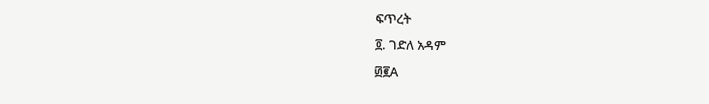ፍጥረት
፬. ገድለ አዳም
፴፪A